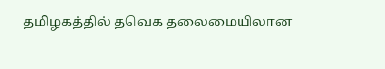தமிழகத்தில் தவெக தலைமையிலான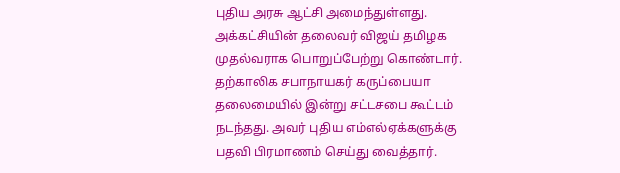புதிய அரசு ஆட்சி அமைந்துள்ளது. அக்கட்சியின் தலைவர் விஜய் தமிழக முதல்வராக பொறுப்பேற்று கொண்டார்.
தற்காலிக சபாநாயகர் கருப்பையா தலைமையில் இன்று சட்டசபை கூட்டம் நடந்தது. அவர் புதிய எம்எல்ஏக்களுக்கு பதவி பிரமாணம் செய்து வைத்தார்.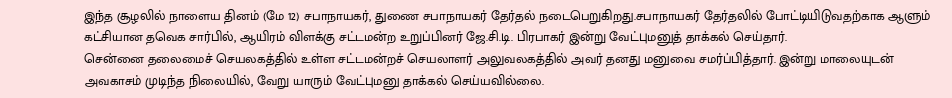இந்த சூழலில் நாளைய தினம் (மே 12) சபாநாயகர், துணை சபாநாயகர் தேர்தல் நடைபெறுகிறது.சபாநாயகர் தேர்தலில் போட்டியிடுவதற்காக ஆளும் கட்சியான தவெக சார்பில், ஆயிரம் விளக்கு சட்டமன்ற உறுப்பினர் ஜே.சி.டி. பிரபாகர் இன்று வேட்புமனுத் தாக்கல் செய்தார்.
சென்னை தலைமைச் செயலகத்தில் உள்ள சட்டமன்றச் செயலாளர் அலுவலகத்தில் அவர் தனது மனுவை சமர்ப்பித்தார். இன்று மாலையுடன் அவகாசம் முடிந்த நிலையில், வேறு யாரும் வேட்புமனு தாக்கல் செய்யவில்லை.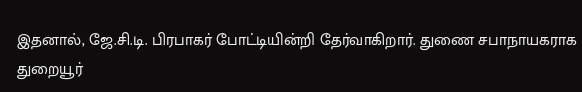இதனால், ஜே.சி.டி. பிரபாகர் போட்டியின்றி தேர்வாகிறார். துணை சபாநாயகராக துறையூர்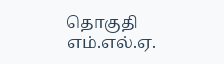தொகுதி எம்.எல்.ஏ.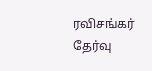ரவிசங்கர் தேர்வு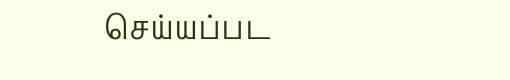செய்யப்பட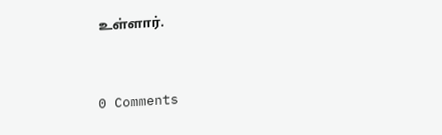உள்ளார்.


0 Comments